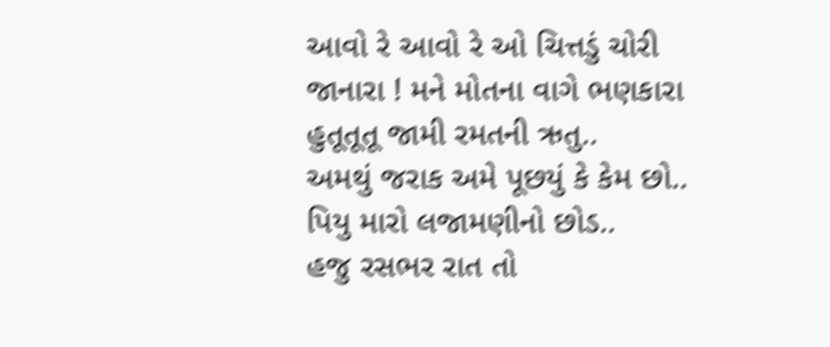આવો રે આવો રે ઓ ચિત્તડું ચોરી
જાનારા ! મને મોતના વાગે ભણકારા
હુતૂતૂતૂ જામી રમતની ઋતુ..
અમથું જરાક અમે પૂછયું કે કેમ છો..
પિયુ મારો લજામણીનો છોડ..
હજુ રસભર રાત તો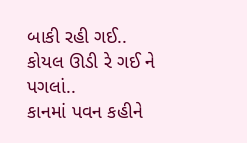બાકી રહી ગઈ..
કોયલ ઊડી રે ગઈ ને પગલાં..
કાનમાં પવન કહીને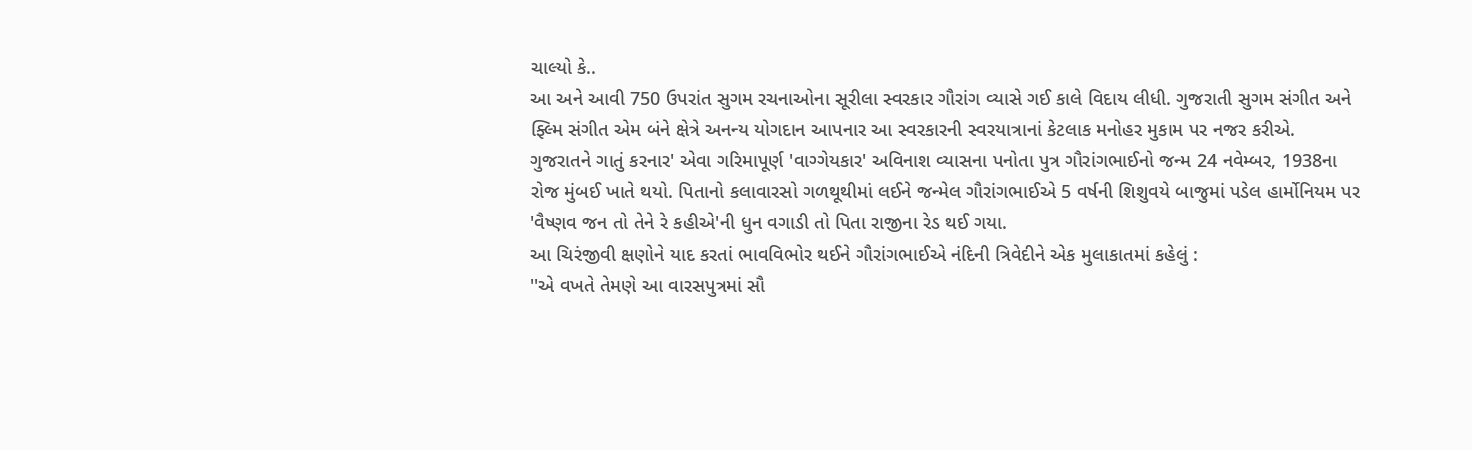ચાલ્યો કે..
આ અને આવી 750 ઉપરાંત સુગમ રચનાઓના સૂરીલા સ્વરકાર ગૌરાંગ વ્યાસે ગઈ કાલે વિદાય લીધી. ગુજરાતી સુગમ સંગીત અને ફ્લ્મિ સંગીત એમ બંને ક્ષેત્રે અનન્ય યોગદાન આપનાર આ સ્વરકારની સ્વરયાત્રાનાં કેટલાક મનોહર મુકામ પર નજર કરીએ.
ગુજરાતને ગાતું કરનાર' એવા ગરિમાપૂર્ણ 'વાગ્ગેયકાર' અવિનાશ વ્યાસના પનોતા પુત્ર ગૌરાંગભાઈનો જન્મ 24 નવેમ્બર, 1938ના રોજ મુંબઈ ખાતે થયો. પિતાનો કલાવારસો ગળથૂથીમાં લઈને જન્મેલ ગૌરાંગભાઈએ 5 વર્ષની શિશુવયે બાજુમાં પડેલ હાર્મોનિયમ પર 'વૈષ્ણવ જન તો તેને રે કહીએ'ની ધુન વગાડી તો પિતા રાજીના રેડ થઈ ગયા.
આ ચિરંજીવી ક્ષણોને યાદ કરતાં ભાવવિભોર થઈને ગૌરાંગભાઈએ નંદિની ત્રિવેદીને એક મુલાકાતમાં કહેલું :
''એ વખતે તેમણે આ વારસપુત્રમાં સૌ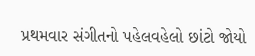પ્રથમવાર સંગીતનો પહેલવહેલો છાંટો જોયો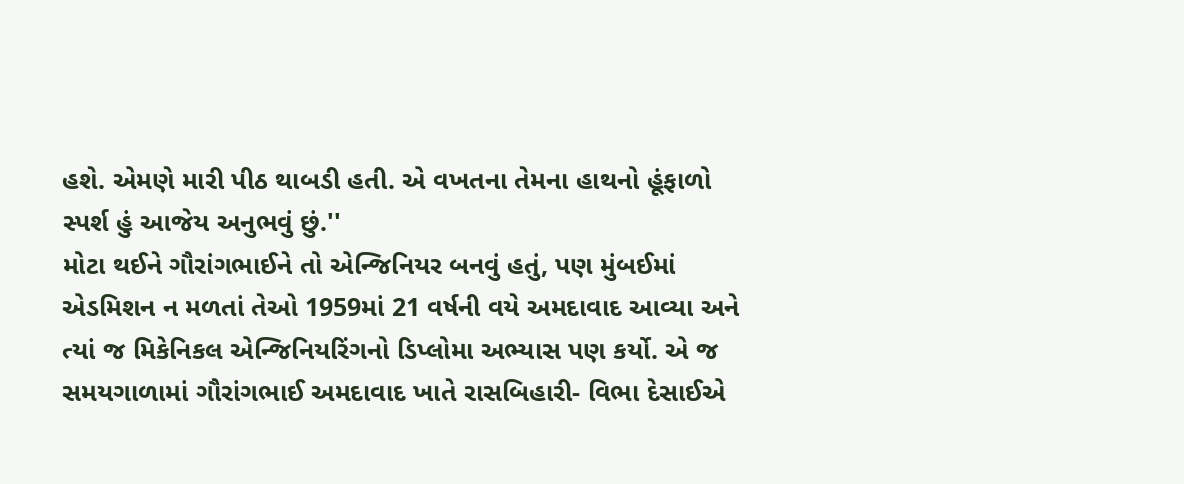હશે. એમણે મારી પીઠ થાબડી હતી. એ વખતના તેમના હાથનો હૂંફાળો સ્પર્શ હું આજેય અનુભવું છું.''
મોટા થઈને ગૌરાંગભાઈને તો એન્જિનિયર બનવું હતું, પણ મુંબઈમાં એડમિશન ન મળતાં તેઓ 1959માં 21 વર્ષની વયે અમદાવાદ આવ્યા અને ત્યાં જ મિકેનિકલ એન્જિનિયરિંગનો ડિપ્લોમા અભ્યાસ પણ કર્યો. એ જ સમયગાળામાં ગૌરાંગભાઈ અમદાવાદ ખાતે રાસબિહારી- વિભા દેસાઈએ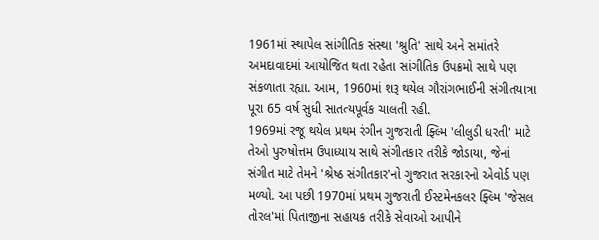1961માં સ્થાપેલ સાંગીતિક સંસ્થા 'શ્રુતિ' સાથે અને સમાંતરે અમદાવાદમાં આયોજિત થતા રહેતા સાંગીતિક ઉપક્રમો સાથે પણ સંકળાતા રહ્યા. આમ, 1960માં શરૂ થયેલ ગૌરાંગભાઈની સંગીતયાત્રા પૂરા 65 વર્ષ સુધી સાતત્યપૂર્વક ચાલતી રહી.
1969માં રજૂ થયેલ પ્રથમ રંગીન ગુજરાતી ફ્લ્મિ 'લીલુડી ધરતી' માટે તેઓ પુરુષોત્તમ ઉપાધ્યાય સાથે સંગીતકાર તરીકે જોડાયા, જેનાં સંગીત માટે તેમને 'શ્રેષ્ઠ સંગીતકાર'નો ગુજરાત સરકારનો એવોર્ડ પણ મળ્યો. આ પછી 1970માં પ્રથમ ગુજરાતી ઈસ્ટમેનકલર ફ્લ્મિ 'જેસલ તોરલ'માં પિતાજીના સહાયક તરીકે સેવાઓ આપીને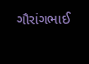ગૌરાંગભાઈ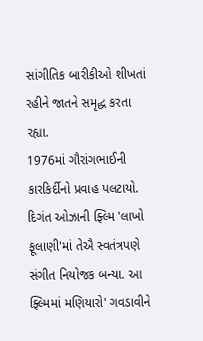સાંગીતિક બારીકીઓ શીખતાં રહીને જાતને સમૃદ્ધ કરતા રહ્યા.
1976માં ગૌરાંગભાઈની કારકિર્દીનો પ્રવાહ પલટાયો. દિગંત ઓઝાની ફ્લ્મિ 'લાખો ફૂલાણી'માં તેઐ સ્વતંત્રપણે સંગીત નિયોજક બન્યા. આ ફ્લ્મિમાં મણિયારો' ગવડાવીને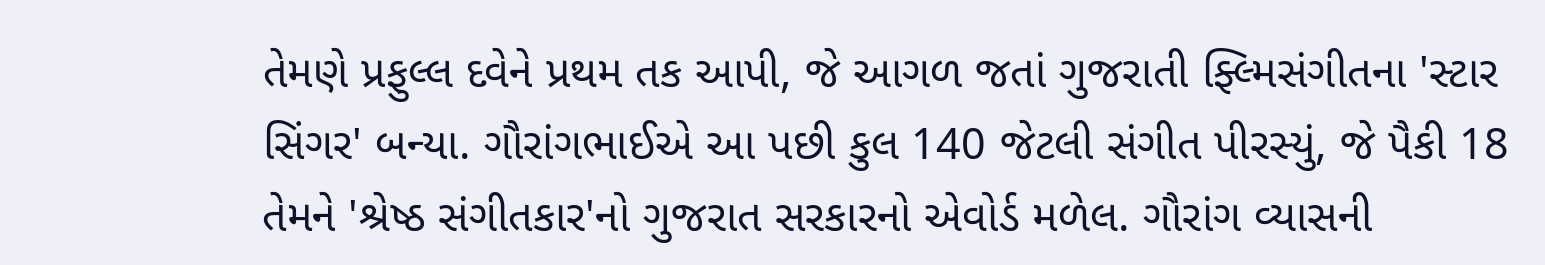તેમણે પ્રફુલ્લ દવેને પ્રથમ તક આપી, જે આગળ જતાં ગુજરાતી ફ્લ્મિસંગીતના 'સ્ટાર સિંગર' બન્યા. ગૌરાંગભાઈએ આ પછી કુલ 140 જેટલી સંગીત પીરસ્યું, જે પૈકી 18 તેમને 'શ્રેષ્ઠ સંગીતકાર'નો ગુજરાત સરકારનો એવોર્ડ મળેલ. ગૌરાંગ વ્યાસની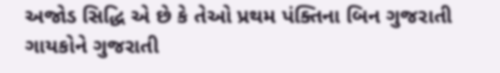અજોડ સિદ્ધિ એ છે કે તેઓ પ્રથમ પંક્તિના બિન ગુજરાતી ગાયકોને ગુજરાતી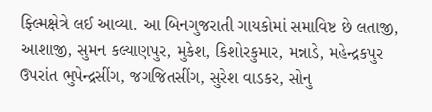ફ્લ્મિક્ષેત્રે લઈ આવ્યા. આ બિનગુજરાતી ગાયકોમાં સમાવિષ્ટ છે લતાજી, આશાજી, સુમન કલ્યાણપુર, મુકેશ, કિશોરકુમાર, મન્નાડે, મહેન્દ્રકપુર ઉપરાંત ભુપેન્દ્રસીંગ, જગજિતસીંગ, સુરેશ વાડકર, સોનુ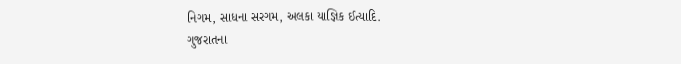નિગમ, સાધના સરગમ, અલકા યાજ્ઞિક ઈત્યાદિ.
ગુજરાતના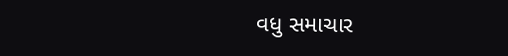વધુ સમાચાર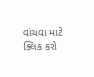વાંચવા માટે ક્લિક કરો